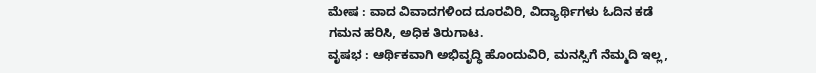ಮೇಷ : ವಾದ ವಿವಾದಗಳಿಂದ ದೂರವಿರಿ, ವಿದ್ಯಾರ್ಥಿಗಳು ಓದಿನ ಕಡೆ ಗಮನ ಹರಿಸಿ, ಅಧಿಕ ತಿರುಗಾಟ.
ವೃಷಭ : ಆರ್ಥಿಕವಾಗಿ ಅಭಿವೃದ್ಧಿ ಹೊಂದುವಿರಿ, ಮನಸ್ಸಿಗೆ ನೆಮ್ಮದಿ ಇಲ್ಲ,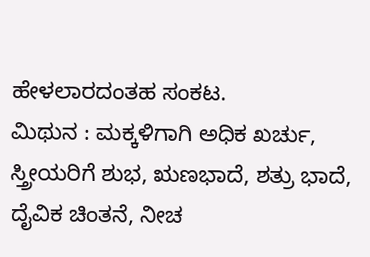ಹೇಳಲಾರದಂತಹ ಸಂಕಟ.
ಮಿಥುನ : ಮಕ್ಕಳಿಗಾಗಿ ಅಧಿಕ ಖರ್ಚು, ಸ್ತ್ರೀಯರಿಗೆ ಶುಭ, ಋಣಭಾದೆ, ಶತ್ರು ಭಾದೆ, ದೈವಿಕ ಚಿಂತನೆ, ನೀಚ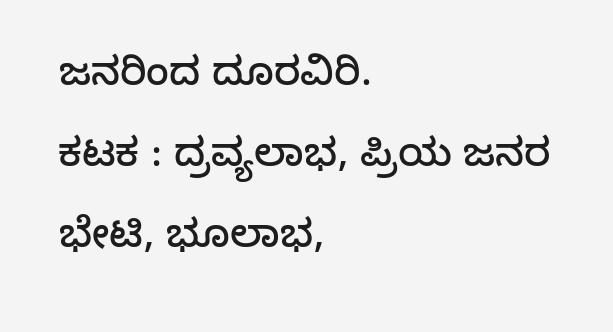ಜನರಿಂದ ದೂರವಿರಿ.
ಕಟಕ : ದ್ರವ್ಯಲಾಭ, ಪ್ರಿಯ ಜನರ ಭೇಟಿ, ಭೂಲಾಭ,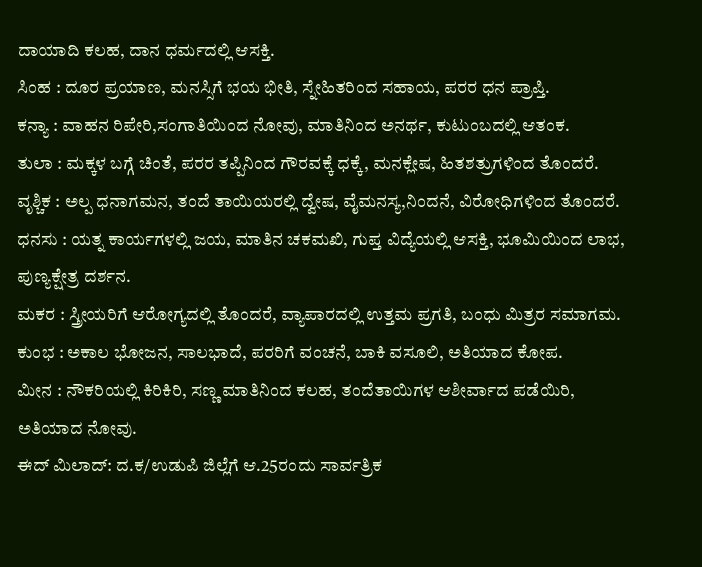ದಾಯಾದಿ ಕಲಹ, ದಾನ ಧರ್ಮದಲ್ಲಿ ಆಸಕ್ತಿ.
ಸಿಂಹ : ದೂರ ಪ್ರಯಾಣ, ಮನಸ್ಸಿಗೆ ಭಯ ಭೀತಿ, ಸ್ನೇಹಿತರಿಂದ ಸಹಾಯ, ಪರರ ಧನ ಪ್ರಾಪ್ತಿ.
ಕನ್ಯಾ : ವಾಹನ ರಿಪೇರಿ,ಸಂಗಾತಿಯಿಂದ ನೋವು, ಮಾತಿನಿಂದ ಅನರ್ಥ, ಕುಟುಂಬದಲ್ಲಿ ಆತಂಕ.
ತುಲಾ : ಮಕ್ಕಳ ಬಗ್ಗೆ ಚಿಂತೆ, ಪರರ ತಪ್ಪಿನಿಂದ ಗೌರವಕ್ಕೆ ಧಕ್ಕೆ, ಮನಕ್ಲೇಷ, ಹಿತಶತ್ರುಗಳಿಂದ ತೊಂದರೆ.
ವೃಶ್ಚಿಕ : ಅಲ್ಪ ಧನಾಗಮನ, ತಂದೆ ತಾಯಿಯರಲ್ಲಿ ದ್ವೇಷ, ವೈಮನಸ್ಯ,ನಿಂದನೆ, ವಿರೋಧಿಗಳಿಂದ ತೊಂದರೆ.
ಧನಸು : ಯತ್ನ ಕಾರ್ಯಗಳಲ್ಲಿ ಜಯ, ಮಾತಿನ ಚಕಮಖಿ, ಗುಪ್ತ ವಿದ್ಯೆಯಲ್ಲಿ ಆಸಕ್ತಿ, ಭೂಮಿಯಿಂದ ಲಾಭ, ಪುಣ್ಯಕ್ಷೇತ್ರ ದರ್ಶನ.
ಮಕರ : ಸ್ತ್ರೀಯರಿಗೆ ಆರೋಗ್ಯದಲ್ಲಿ ತೊಂದರೆ, ವ್ಯಾಪಾರದಲ್ಲಿ ಉತ್ತಮ ಪ್ರಗತಿ, ಬಂಧು ಮಿತ್ರರ ಸಮಾಗಮ.
ಕುಂಭ : ಅಕಾಲ ಭೋಜನ, ಸಾಲಭಾದೆ, ಪರರಿಗೆ ವಂಚನೆ, ಬಾಕಿ ವಸೂಲಿ, ಅತಿಯಾದ ಕೋಪ.
ಮೀನ : ನೌಕರಿಯಲ್ಲಿ ಕಿರಿಕಿರಿ, ಸಣ್ಣ ಮಾತಿನಿಂದ ಕಲಹ, ತಂದೆತಾಯಿಗಳ ಆಶೀರ್ವಾದ ಪಡೆಯಿರಿ, ಅತಿಯಾದ ನೋವು.
ಈದ್ ಮಿಲಾದ್: ದ.ಕ/ಉಡುಪಿ ಜಿಲ್ಲೆಗೆ ಆ.25ರಂದು ಸಾರ್ವತ್ರಿಕ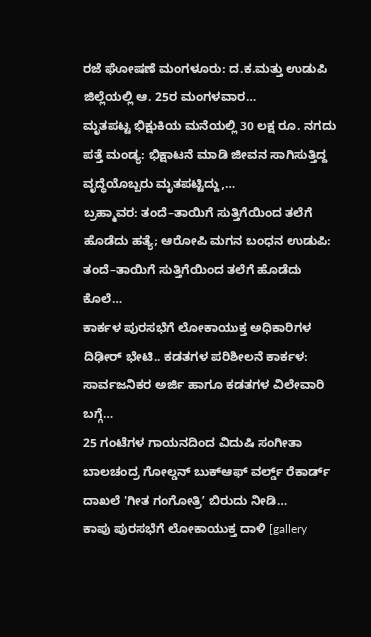ರಜೆ ಘೋಷಣೆ ಮಂಗಳೂರು: ದ.ಕ.ಮತ್ತು ಉಡುಪಿ ಜಿಲ್ಲೆಯಲ್ಲಿ ಆ. 25ರ ಮಂಗಳವಾರ…
ಮೃತಪಟ್ಟ ಭಿಕ್ಷುಕಿಯ ಮನೆಯಲ್ಲಿ 30 ಲಕ್ಷ ರೂ. ನಗದು ಪತ್ತೆ ಮಂಡ್ಯ: ಭಿಕ್ಷಾಟನೆ ಮಾಡಿ ಜೀವನ ಸಾಗಿಸುತ್ತಿದ್ದ ವೃದ್ಧೆಯೊಬ್ಬರು ಮೃತಪಟ್ಟಿದ್ದು,…
ಬ್ರಹ್ಮಾವರ: ತಂದೆ–ತಾಯಿಗೆ ಸುತ್ತಿಗೆಯಿಂದ ತಲೆಗೆ ಹೊಡೆದು ಹತ್ಯೆ; ಆರೋಪಿ ಮಗನ ಬಂಧನ ಉಡುಪಿ: ತಂದೆ–ತಾಯಿಗೆ ಸುತ್ತಿಗೆಯಿಂದ ತಲೆಗೆ ಹೊಡೆದು ಕೊಲೆ…
ಕಾರ್ಕಳ ಪುರಸಭೆಗೆ ಲೋಕಾಯುಕ್ತ ಅಧಿಕಾರಿಗಳ ದಿಢೀರ್ ಭೇಟಿ.. ಕಡತಗಳ ಪರಿಶೀಲನೆ ಕಾರ್ಕಳ: ಸಾರ್ವಜನಿಕರ ಅರ್ಜಿ ಹಾಗೂ ಕಡತಗಳ ವಿಲೇವಾರಿ ಬಗ್ಗೆ…
25 ಗಂಟೆಗಳ ಗಾಯನದಿಂದ ವಿದುಷಿ ಸಂಗೀತಾ ಬಾಲಚಂದ್ರ ಗೋಲ್ಡನ್ ಬುಕ್ಆಫ್ ವರ್ಲ್ಡ್ ರೆಕಾರ್ಡ್ ದಾಖಲೆ 'ಗೀತ ಗಂಗೋತ್ರಿʼ ಬಿರುದು ನೀಡಿ…
ಕಾಪು ಪುರಸಭೆಗೆ ಲೋಕಾಯುಕ್ತ ದಾಳಿ [gallery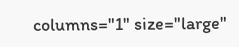columns="1" size="large"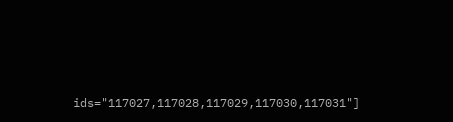ids="117027,117028,117029,117030,117031"]